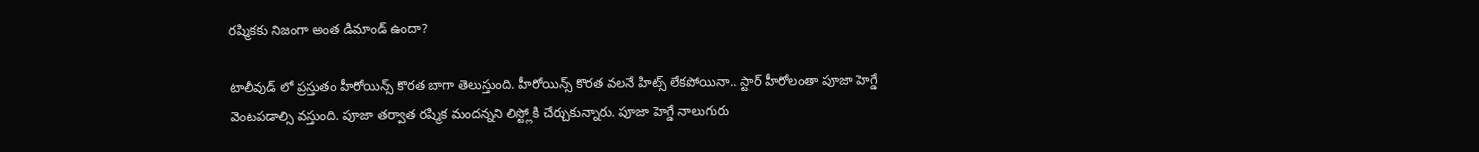రష్మికకు నిజంగా అంత డిమాండ్ ఉందా?

టాలీవుడ్ లో ప్రస్తుతం హీరోయిన్స్ కొరత బాగా తెలుస్తుంది. హీరోయిన్స్ కొరత వలనే హిట్స్ లేకపోయినా.. స్టార్ హీరోలంతా పూజా హెగ్డే వెంటపడాల్సి వస్తుంది. పూజా తర్వాత రష్మిక మందన్నని లిస్ట్లోకి చేర్చుకున్నారు. పూజా హెగ్డే నాలుగురు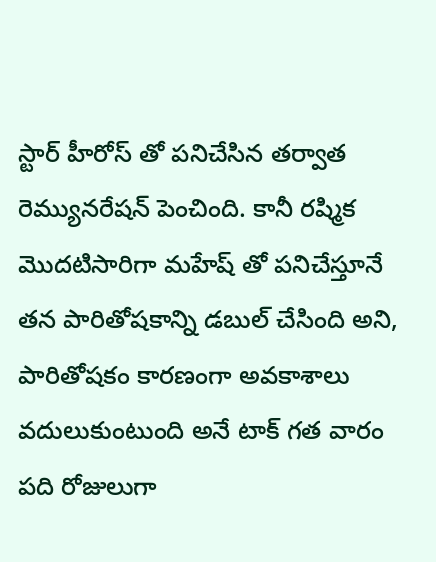స్టార్ హీరోస్ తో పనిచేసిన తర్వాత రెమ్యునరేషన్ పెంచింది. కానీ రష్మిక మొదటిసారిగా మహేష్ తో పనిచేస్తూనే తన పారితోషకాన్ని డబుల్ చేసింది అని, పారితోషకం కారణంగా అవకాశాలు వదులుకుంటుంది అనే టాక్ గత వారం పది రోజులుగా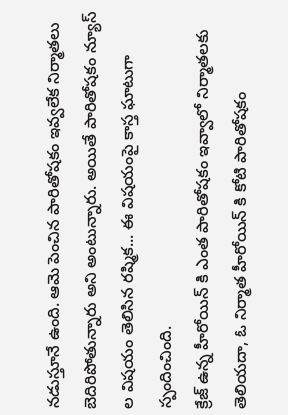నడుస్తూనే ఉంది. ఆమె పెంచిన పారితోషకం ఇవ్వలేక నిర్మాతలు బెదిరిపోతున్నారు అని అంటున్నారు. అయితే పారితోషకం న్యూస్ ల విషయం తెలిసిన రష్మిక... ఈ విషయంపై కాస్త ఘాటుగా స్పందించింది.
క్రేజ్ ఉన్న హీరోయిన్ కి ఎంత పారితోషకం ఇవ్వాలో నిర్మాతలకు తెలియదా, ఓ నిర్మాత హీరోయిన్ కి కోటి పారితోషకం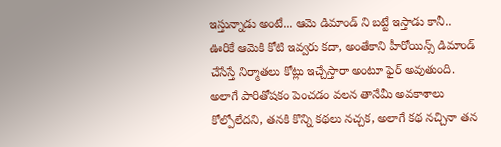ఇస్తున్నాడు అంటే... ఆమె డిమాండ్ ని బట్టే ఇస్తాడు కానీ.. ఊరికే ఆమెకి కోటి ఇవ్వరు కదా, అంతేకాని హీరోయిన్స్ డిమాండ్ చేసేస్తే నిర్మాతలు కోట్లు ఇచ్చేస్తారా అంటూ ఫైర్ అవుతుంది. అలాగే పారితోషకం పెంచడం వలన తానేమీ అవకాశాలు కోల్పోలేదని, తనకి కొన్ని కథలు నచ్చక, అలాగే కథ నచ్చినా తన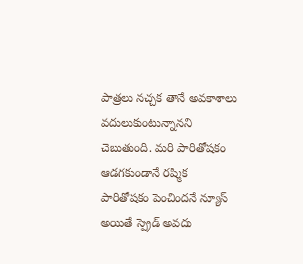పాత్రలు నచ్చక తానే అవకాశాలు వదులుకుంటున్నానని చెబుతుంది. మరి పారితోషకం ఆడగకుండానే రష్మిక పారితోషకం పెంచిందనే న్యూస్ అయితే స్ప్రెడ్ అవదు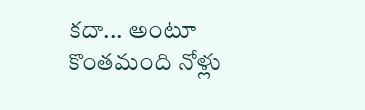కదా... అంటూ కొంతమంది నోళ్లు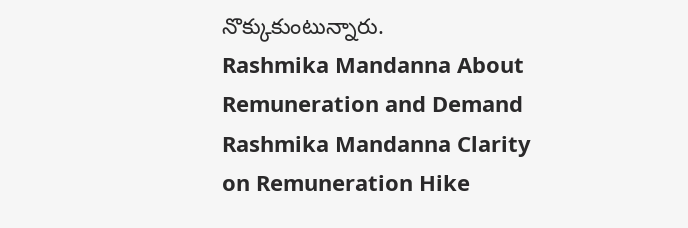నొక్కుకుంటున్నారు.
Rashmika Mandanna About Remuneration and Demand
Rashmika Mandanna Clarity on Remuneration Hike